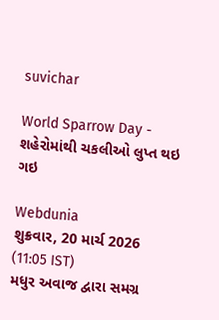suvichar

World Sparrow Day - શહેરોમાંથી ચકલીઓ લુપ્ત થઇ ગઇ

Webdunia
શુક્રવાર, 20 માર્ચ 2026 (11:05 IST)
મધુર અવાજ દ્વારા સમગ્ર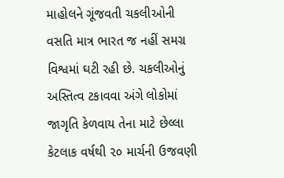માહોલને ગૂંજવતી ચકલીઓની વસતિ માત્ર ભારત જ નહીં સમગ્ર વિશ્વમાં ઘટી રહી છે. ચકલીઓનું અસ્તિત્વ ટકાવવા અંગે લોકોમાં જાગૃતિ કેળવાય તેના માટે છેલ્લા કેટલાક વર્ષથી ૨૦ માર્ચની ઉજવણી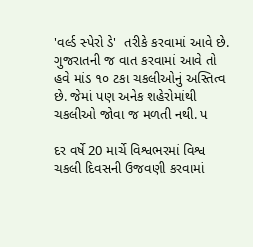'વર્લ્ડ સ્પેરો ડે'  તરીકે કરવામાં આવે છે. ગુજરાતની જ વાત કરવામાં આવે તો હવે માંડ ૧૦ ટકા ચકલીઓનું અસ્તિત્વ છે. જેમાં પણ અનેક શહેરોમાંથી ચકલીઓ જોવા જ મળતી નથી. પ

દર વર્ષે 20 માર્ચે વિશ્વભરમાં વિશ્વ ચકલી દિવસની ઉજવણી કરવામાં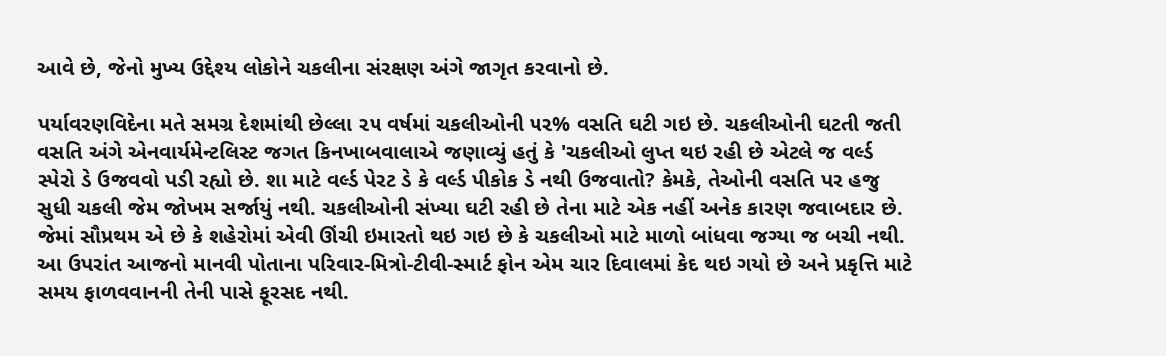આવે છે, જેનો મુખ્ય ઉદ્દેશ્ય લોકોને ચકલીના સંરક્ષણ અંગે જાગૃત કરવાનો છે.

પર્યાવરણવિદેના મતે સમગ્ર દેશમાંથી છેલ્લા ૨૫ વર્ષમાં ચકલીઓની ૫૨% વસતિ ઘટી ગઇ છે. ચકલીઓની ઘટતી જતી વસતિ અંગે એનવાર્યમેન્ટલિસ્ટ જગત કિનખાબવાલાએ જણાવ્યું હતું કે 'ચકલીઓ લુપ્ત થઇ રહી છે એટલે જ વર્લ્ડ સ્પેરો ડે ઉજવવો પડી રહ્યો છે. શા માટે વર્લ્ડ પેરટ ડે કે વર્લ્ડ પીકોક ડે નથી ઉજવાતો? કેમકે, તેઓની વસતિ પર હજુ સુધી ચકલી જેમ જોખમ સર્જાયું નથી. ચકલીઓની સંખ્યા ઘટી રહી છે તેના માટે એક નહીં અનેક કારણ જવાબદાર છે. જેમાં સૌપ્રથમ એ છે કે શહેરોમાં એવી ઊંચી ઇમારતો થઇ ગઇ છે કે ચકલીઓ માટે માળો બાંધવા જગ્યા જ બચી નથી. આ ઉપરાંત આજનો માનવી પોતાના પરિવાર-મિત્રો-ટીવી-સ્માર્ટ ફોન એમ ચાર દિવાલમાં કેદ થઇ ગયો છે અને પ્રકૃત્તિ માટે સમય ફાળવવાનની તેની પાસે ફૂરસદ નથી.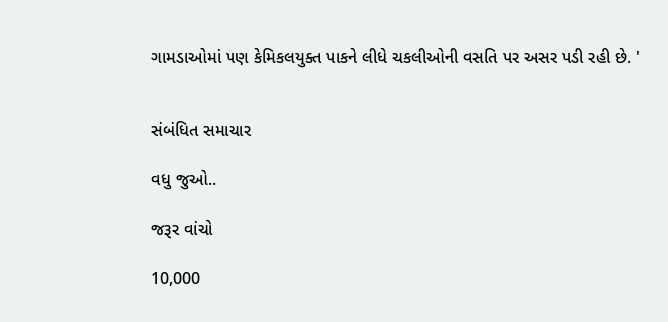ગામડાઓમાં પણ કેમિકલયુક્ત પાકને લીધે ચકલીઓની વસતિ પર અસર પડી રહી છે. '


સંબંધિત સમાચાર

વધુ જુઓ..

જરૂર વાંચો

10,000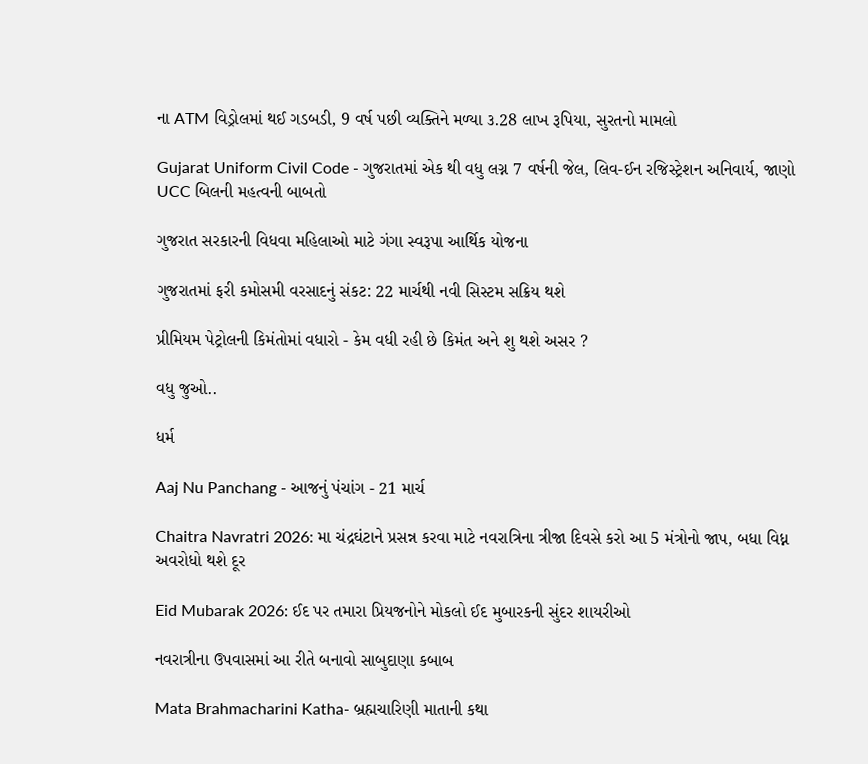ના ATM વિડ્રોલમાં થઈ ગડબડી, 9 વર્ષ પછી વ્યક્તિને મળ્યા ૩.28 લાખ રૂપિયા, સુરતનો મામલો

Gujarat Uniform Civil Code - ગુજરાતમાં એક થી વધુ લગ્ન 7 વર્ષની જેલ, લિવ-ઈન રજિસ્ટ્રેશન અનિવાર્ય, જાણો UCC બિલની મહત્વની બાબતો

ગુજરાત સરકારની વિધવા મહિલાઓ માટે ગંગા સ્વરૂપા આર્થિક યોજના

ગુજરાતમાં ફરી કમોસમી વરસાદનું સંકટ: 22 માર્ચથી નવી સિસ્ટમ સક્રિય થશે

પ્રીમિયમ પેટ્રોલની કિમંતોમાં વધારો - કેમ વધી રહી છે કિમંત અને શુ થશે અસર ?

વધુ જુઓ..

ધર્મ

Aaj Nu Panchang - આજનું પંચાંગ - 21 માર્ચ

Chaitra Navratri 2026: મા ચંદ્રઘંટાને પ્રસન્ન કરવા માટે નવરાત્રિના ત્રીજા દિવસે કરો આ 5 મંત્રોનો જાપ, બધા વિધ્ન અવરોધો થશે દૂર

Eid Mubarak 2026: ઈદ પર તમારા પ્રિયજનોને મોકલો ઈદ મુબારકની સુંદર શાયરીઓ

નવરાત્રીના ઉપવાસમાં આ રીતે બનાવો સાબુદાણા કબાબ

Mata Brahmacharini Katha- બ્રહ્મચારિણી માતાની કથા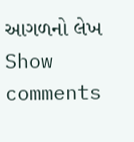આગળનો લેખ
Show comments